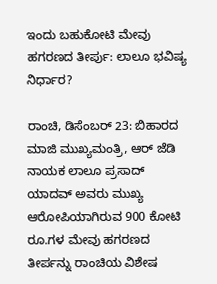ಇಂದು ಬಹುಕೋಟಿ ಮೇವು ಹಗರಣದ ತೀರ್ಪು: ಲಾಲೂ ಭವಿಷ್ಯ ನಿರ್ಧಾರ?

ರಾಂಚಿ, ಡಿಸೆಂಬರ್ 23: ಬಿಹಾರದ ಮಾಜಿ ಮುಖ್ಯಮಂತ್ರಿ, ಆರ್ ಜೆಡಿ ನಾಯಕ ಲಾಲೂ ಪ್ರಸಾದ್ ಯಾದವ್ ಅವರು ಮುಖ್ಯ ಆರೋಪಿಯಾಗಿರುವ 900 ಕೋಟಿ ರೂ.ಗಳ ಮೇವು ಹಗರಣದ ತೀರ್ಪನ್ನು ರಾಂಚಿಯ ವಿಶೇಷ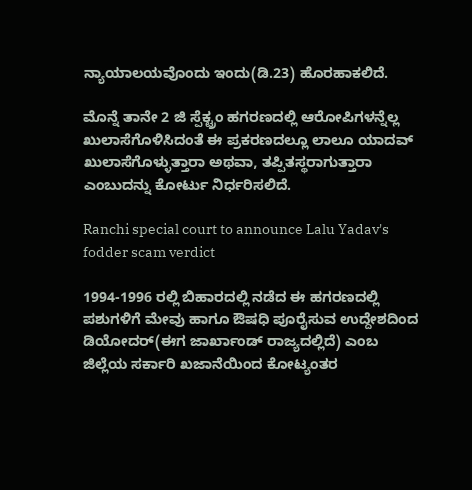ನ್ಯಾಯಾಲಯವೊಂದು ಇಂದು(ಡಿ.23) ಹೊರಹಾಕಲಿದೆ.

ಮೊನ್ನೆ ತಾನೇ 2 ಜಿ ಸ್ಪೆಕ್ಟ್ರಂ ಹಗರಣದಲ್ಲಿ ಆರೋಪಿಗಳನ್ನೆಲ್ಲ ಖುಲಾಸೆಗೊಳಿಸಿದಂತೆ ಈ ಪ್ರಕರಣದಲ್ಲೂ ಲಾಲೂ ಯಾದವ್ ಖುಲಾಸೆಗೊಳ್ಳುತ್ತಾರಾ ಅಥವಾ, ತಪ್ಪಿತಸ್ಥರಾಗುತ್ತಾರಾ ಎಂಬುದನ್ನು ಕೋರ್ಟು ನಿರ್ಧರಿಸಲಿದೆ.

Ranchi special court to announce Lalu Yadav's fodder scam verdict

1994-1996 ರಲ್ಲಿ ಬಿಹಾರದಲ್ಲಿ ನಡೆದ ಈ ಹಗರಣದಲ್ಲಿ ಪಶುಗಳಿಗೆ ಮೇವು ಹಾಗೂ ಔಷಧಿ ಪೂರೈಸುವ ಉದ್ದೇಶದಿಂದ ಡಿಯೋದರ್(ಈಗ ಜಾರ್ಖಾಂಡ್ ರಾಜ್ಯದಲ್ಲಿದೆ) ಎಂಬ ಜಿಲ್ಲೆಯ ಸರ್ಕಾರಿ ಖಜಾನೆಯಿಂದ ಕೋಟ್ಯಂತರ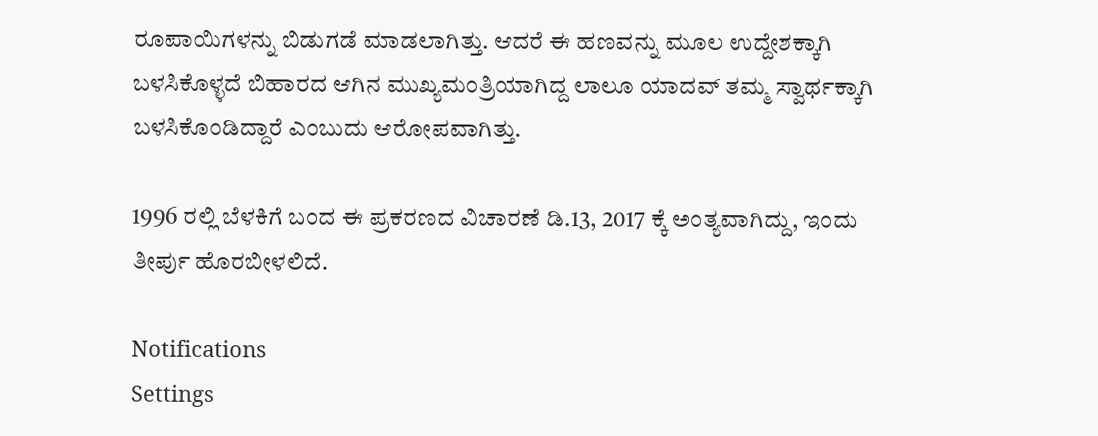ರೂಪಾಯಿಗಳನ್ನು ಬಿಡುಗಡೆ ಮಾಡಲಾಗಿತ್ತು. ಆದರೆ ಈ ಹಣವನ್ನು ಮೂಲ ಉದ್ದೇಶಕ್ಕಾಗಿ ಬಳಸಿಕೊಳ್ಳದೆ ಬಿಹಾರದ ಆಗಿನ ಮುಖ್ಯಮಂತ್ರಿಯಾಗಿದ್ದ ಲಾಲೂ ಯಾದವ್ ತಮ್ಮ ಸ್ವಾರ್ಥಕ್ಕಾಗಿ ಬಳಸಿಕೊಂಡಿದ್ದಾರೆ ಎಂಬುದು ಆರೋಪವಾಗಿತ್ತು.

1996 ರಲ್ಲಿ ಬೆಳಕಿಗೆ ಬಂದ ಈ ಪ್ರಕರಣದ ವಿಚಾರಣೆ ಡಿ.13, 2017 ಕ್ಕೆ ಅಂತ್ಯವಾಗಿದ್ದು, ಇಂದು ತೀರ್ಪು ಹೊರಬೀಳಲಿದೆ.

Notifications
Settings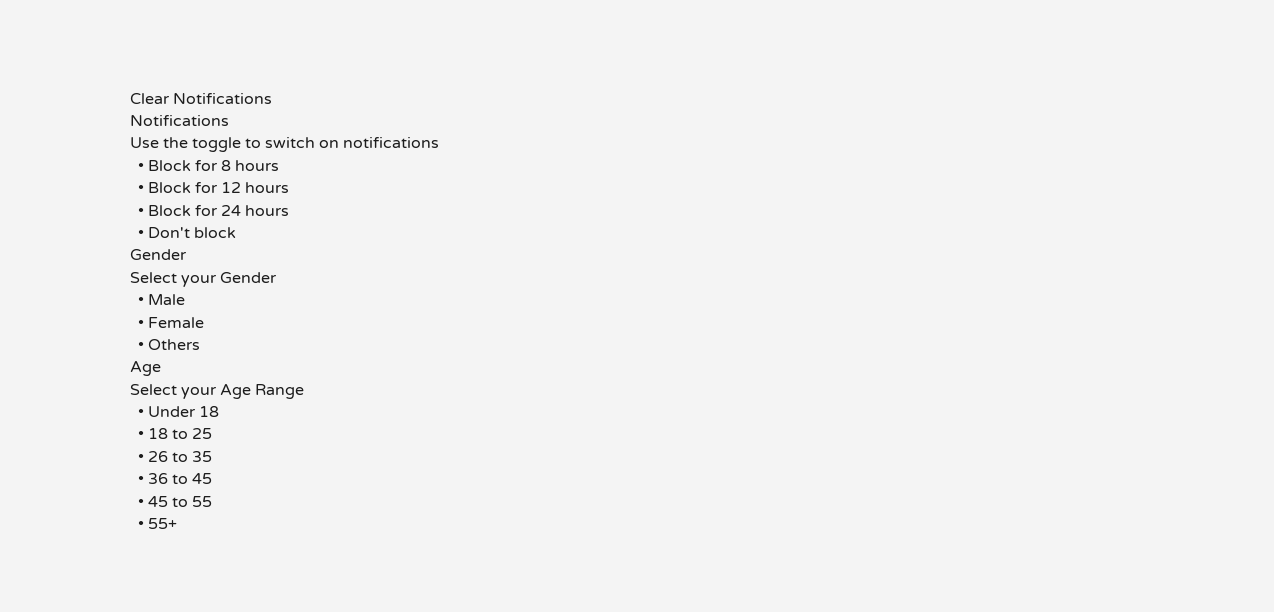Clear Notifications
Notifications
Use the toggle to switch on notifications
  • Block for 8 hours
  • Block for 12 hours
  • Block for 24 hours
  • Don't block
Gender
Select your Gender
  • Male
  • Female
  • Others
Age
Select your Age Range
  • Under 18
  • 18 to 25
  • 26 to 35
  • 36 to 45
  • 45 to 55
  • 55+